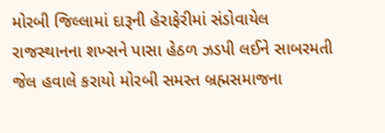મોરબી જિલ્લામાં દારૂની હેરાફેરીમાં સંડોવાયેલ રાજસ્થાનના શખ્સને પાસા હેઠળ ઝડપી લઈને સાબરમતી જેલ હવાલે કરાયો મોરબી સમસ્ત બ્રહ્મસમાજના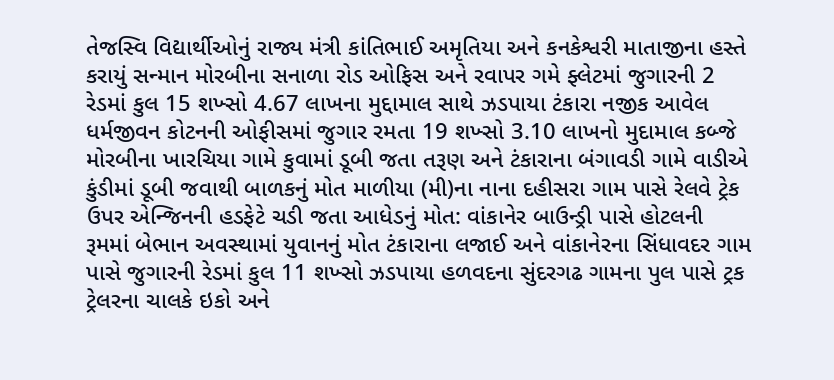તેજસ્વિ વિદ્યાર્થીઓનું રાજ્ય મંત્રી કાંતિભાઈ અમૃતિયા અને કનકેશ્વરી માતાજીના હસ્તે કરાયું સન્માન મોરબીના સનાળા રોડ ઓફિસ અને રવાપર ગમે ફ્લેટમાં જુગારની 2 રેડમાં કુલ 15 શખ્સો 4.67 લાખના મુદ્દામાલ સાથે ઝડપાયા ટંકારા નજીક આવેલ ધર્મજીવન કોટનની ઓફીસમાં જુગાર રમતા 19 શખ્સો 3.10 લાખનો મુદામાલ કબ્જે મોરબીના ખારચિયા ગામે કુવામાં ડૂબી જતા તરૂણ અને ટંકારાના બંગાવડી ગામે વાડીએ કુંડીમાં ડૂબી જવાથી બાળકનું મોત માળીયા (મી)ના નાના દહીસરા ગામ પાસે રેલવે ટ્રેક ઉપર એન્જિનની હડફેટે ચડી જતા આધેડનું મોત: વાંકાનેર બાઉન્ડ્રી પાસે હોટલની રૂમમાં બેભાન અવસ્થામાં યુવાનનું મોત ટંકારાના લજાઈ અને વાંકાનેરના સિંધાવદર ગામ પાસે જુગારની રેડમાં કુલ 11 શખ્સો ઝડપાયા હળવદના સુંદરગઢ ગામના પુલ પાસે ટ્રક ટ્રેલરના ચાલકે ઇકો અને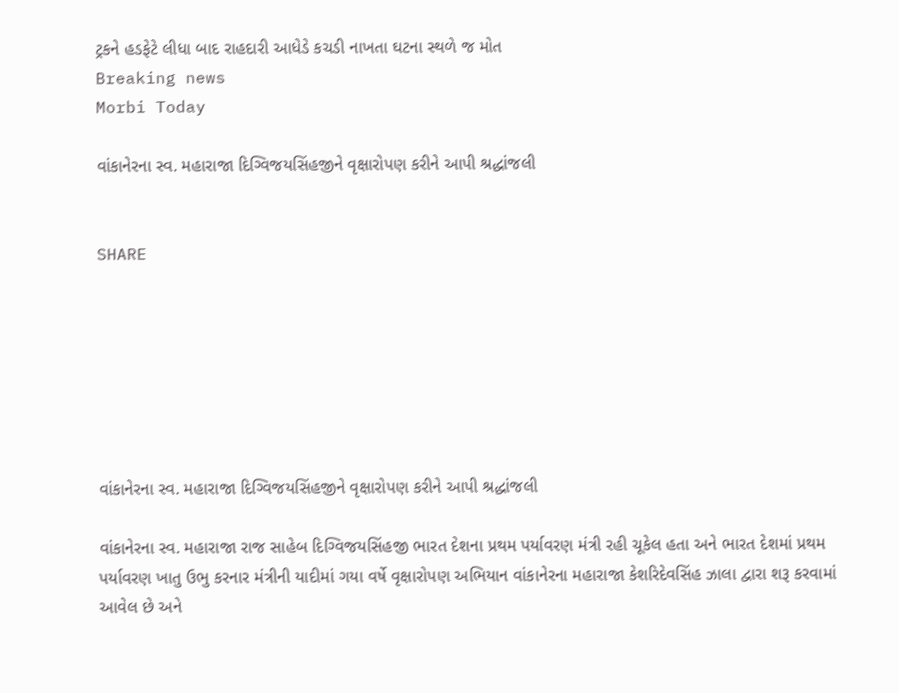ટ્રકને હડફેટે લીધા બાદ રાહદારી આધેડે કચડી નાખતા ઘટના સ્થળે જ મોત
Breaking news
Morbi Today

વાંકાનેરના સ્વ. મહારાજા દિગ્વિજયસિંહજીને વૃક્ષારોપણ કરીને આપી શ્રદ્ધાંજલી


SHARE







વાંકાનેરના સ્વ. મહારાજા દિગ્વિજયસિંહજીને વૃક્ષારોપણ કરીને આપી શ્રદ્ધાંજલી

વાંકાનેરના સ્વ. મહારાજા રાજ સાહેબ દિગ્વિજયસિંહજી ભારત દેશના પ્રથમ પર્યાવરણ મંત્રી રહી ચૂકેલ હતા અને ભારત દેશમાં પ્રથમ પર્યાવરણ ખાતુ ઉભુ કરનાર મંત્રીની યાદીમાં ગયા વર્ષે વૃક્ષારોપણ અભિયાન વાંકાનેરના મહારાજા કેશરિદેવસિંહ ઝાલા દ્વારા શરૂ કરવામાં આવેલ છે અને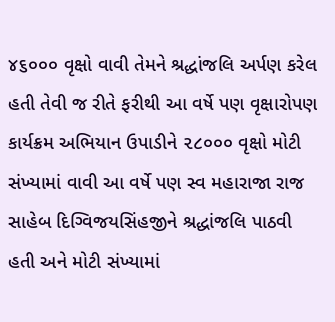૪૬૦૦૦ વૃક્ષો વાવી તેમને શ્રદ્ધાંજલિ અર્પણ કરેલ હતી તેવી જ રીતે ફરીથી આ વર્ષે પણ વૃક્ષારોપણ કાર્યક્રમ અભિયાન ઉપાડીને ૨૮૦૦૦ વૃક્ષો મોટી સંખ્યામાં વાવી આ વર્ષે પણ સ્વ મહારાજા રાજ સાહેબ દિગ્વિજયસિંહજીને શ્રદ્ધાંજલિ પાઠવી હતી અને મોટી સંખ્યામાં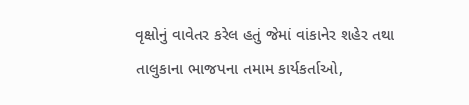વૃક્ષોનું વાવેતર કરેલ હતું જેમાં વાંકાનેર શહેર તથા તાલુકાના ભાજપના તમામ કાર્યકર્તાઓ,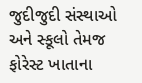જુદીજુદી સંસ્થાઓ અને સ્કૂલો તેમજ ફોરેસ્ટ ખાતાના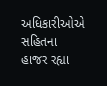અધિકારીઓએ સહિતના હાજર રહ્યા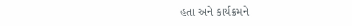હતા અને કાર્યક્રમને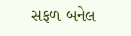સફળ બનેલ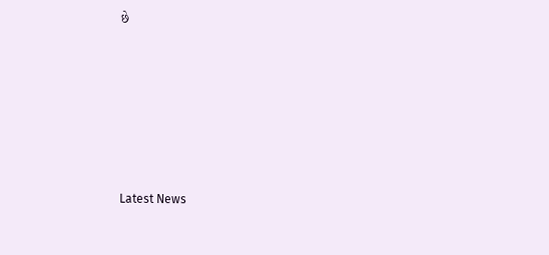છે






Latest News